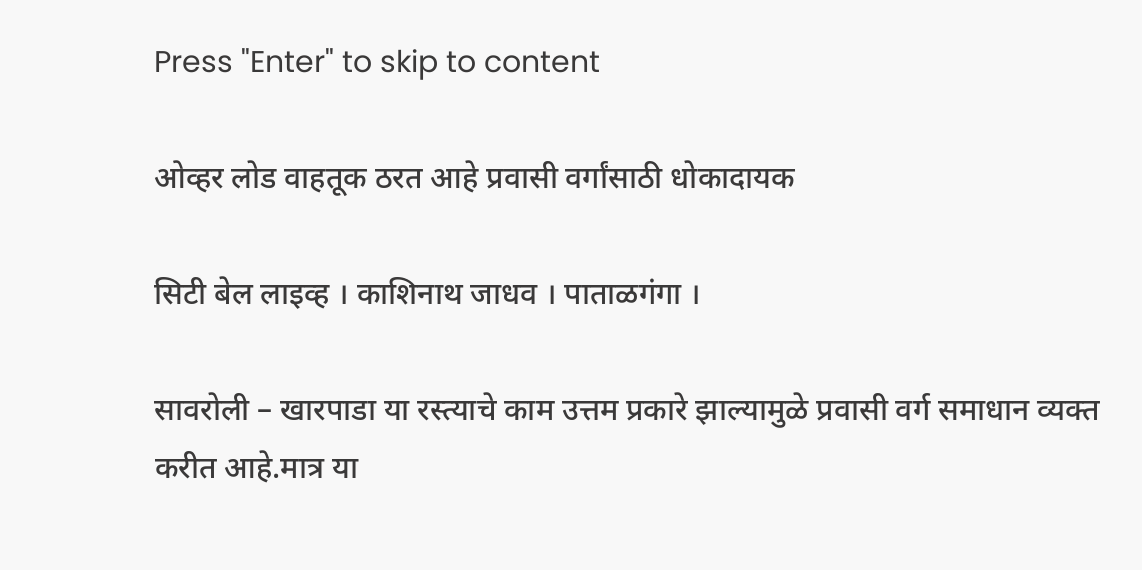Press "Enter" to skip to content

ओव्हर लोड वाहतूक ठरत आहे प्रवासी वर्गांसाठी धोकादायक

सिटी बेल लाइव्ह । काशिनाथ जाधव । पाताळगंगा ।

सावरोली – खारपाडा या रस्त्याचे काम उत्तम प्रकारे झाल्यामुळे प्रवासी वर्ग समाधान व्यक्त करीत आहे.मात्र या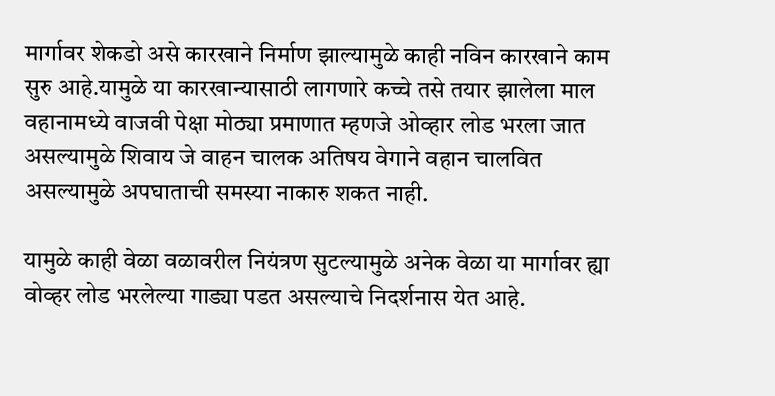मार्गावर शेकडो असे कारखाने निर्माण झाल्यामुळे काही नविन कारखाने काम सुरु आहे.यामुळे या कारखान्यासाठी लागणारे कच्चे तसे तयार झालेला माल वहानामध्ये वाजवी पेक्षा मोठ्या प्रमाणात म्हणजे ओव्हार लोड भरला जात असल्यामुळे शिवाय जे वाहन चालक अतिषय वेगाने वहान चालवित असल्यामुळे अपघाताची समस्या नाकारु शकत नाही.

यामुळे काही वेळा वळावरील नियंत्रण सुटल्यामुळे अनेक वेळा या मार्गावर ह्या वोव्हर लोड भरलेल्या गाड्या पडत असल्याचे निदर्शनास येत आहे.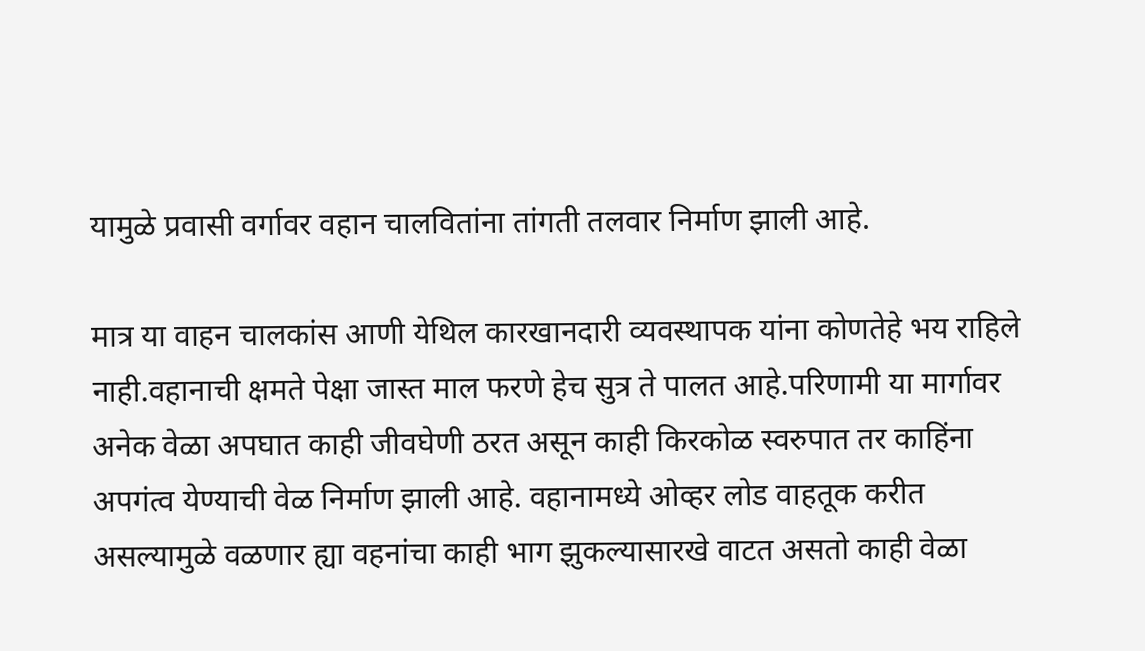यामुळे प्रवासी वर्गावर वहान चालवितांना तांगती तलवार निर्माण झाली आहे.

मात्र या वाहन चालकांस आणी येथिल कारखानदारी व्यवस्थापक यांना कोणतेहे भय राहिले नाही.वहानाची क्षमते पेक्षा जास्त माल फरणे हेच सुत्र ते पालत आहे.परिणामी या मार्गावर अनेक वेळा अपघात काही जीवघेणी ठरत असून काही किरकोळ स्वरुपात तर काहिंना अपगंत्व येण्याची वेळ निर्माण झाली आहे. वहानामध्ये ओव्हर लोड वाहतूक करीत असल्यामुळे वळणार ह्या वहनांचा काही भाग झुकल्यासारखे वाटत असतो काही वेळा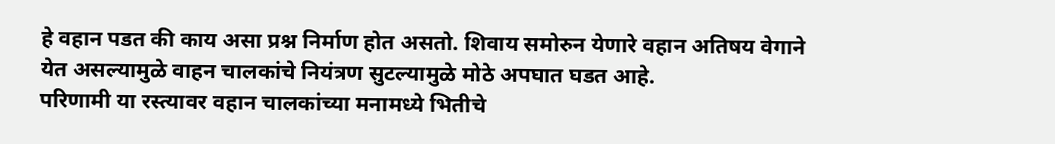हे वहान पडत की काय असा प्रश्न निर्माण होत असतो. शिवाय समोरुन येणारे वहान अतिषय वेगाने येत असल्यामुळे वाहन चालकांचे नियंत्रण सुटल्यामुळे मोठे अपघात घडत आहे.
परिणामी या रस्त्यावर वहान चालकांच्या मनामध्ये भितीचे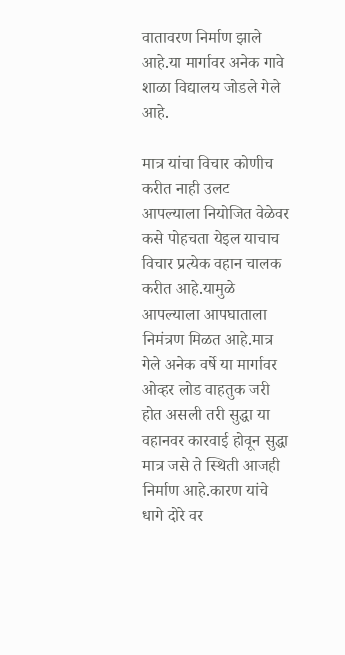वातावरण निर्माण झाले आहे.या मार्गावर अनेक गावे शाळा विद्यालय जोडले गेले आहे.

मात्र यांचा विचार कोणीच करीत नाही उलट आपल्याला नियोजित वेळेवर कसे पोहचता येइल याचाच विचार प्रत्येक वहान चालक करीत आहे.यामुळे आपल्याला आपघाताला निमंत्रण मिळत आहे.मात्र गेले अनेक वर्षे या मार्गावर ओव्हर लोड वाहतुक जरी होत असली तरी सुद्धा या वहानवर कारवाई होवून सुद्धा मात्र जसे ते स्थिती आजही निर्माण आहे.कारण यांचे धागे दोरे वर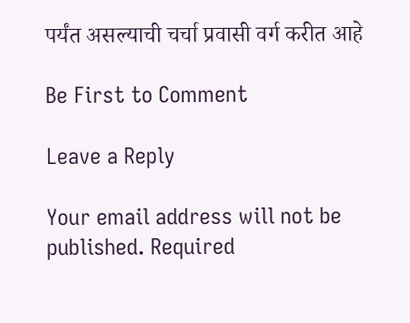पर्यंत असल्याची चर्चा प्रवासी वर्ग करीत आहे

Be First to Comment

Leave a Reply

Your email address will not be published. Required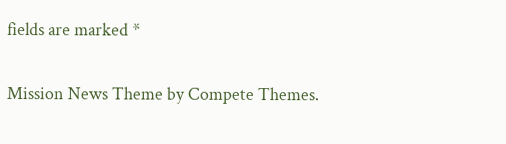fields are marked *

Mission News Theme by Compete Themes.